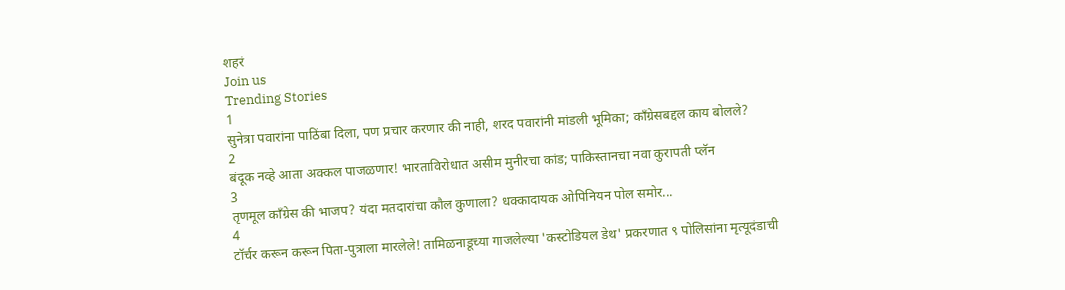शहरं
Join us
Trending Stories
1
सुनेत्रा पवारांना पाठिंबा दिला, पण प्रचार करणार की नाही, शरद पवारांनी मांडली भूमिका; काँग्रेसबद्दल काय बोलले?
2
बंदूक नव्हे आता अक्कल पाजळणार! भारताविरोधात असीम मुनीरचा कांड; पाकिस्तानचा नवा कुरापती प्लॅन
3
तृणमूल काँग्रेस की भाजप? यंदा मतदारांचा कौल कुणाला? धक्कादायक ओपिनियन पोल समोर...
4
टॉर्चर करून करून पिता-पुत्राला मारलेले! तामिळनाडूच्या गाजलेल्या 'कस्टोडियल डेथ' प्रकरणात ९ पोलिसांना मृत्यूदंडाची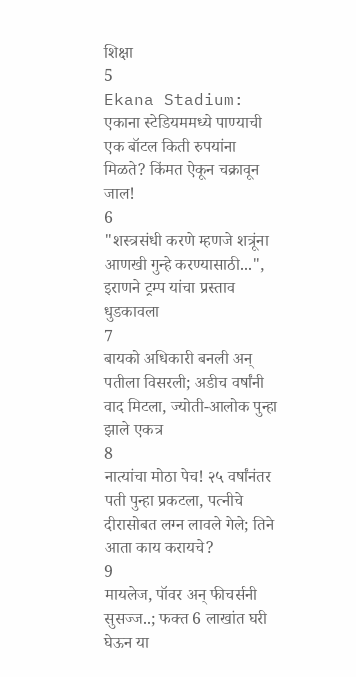शिक्षा
5
Ekana Stadium: एकाना स्टेडियममध्ये पाण्याची एक बॉटल किती रुपयांना मिळते? किंमत ऐकून चक्रावून जाल!
6
"शस्त्रसंधी करणे म्हणजे शत्रूंना आणखी गुन्हे करण्यासाठी...", इराणने ट्रम्प यांचा प्रस्ताव धुडकावला
7
बायको अधिकारी बनली अन् पतीला विसरली; अडीच वर्षांनी वाद मिटला, ज्योती-आलोक पुन्हा झाले एकत्र
8
नात्यांचा मोठा पेच! २५ वर्षांनंतर पती पुन्हा प्रकटला, पत्नीचे दीरासोबत लग्न लावले गेले; तिने आता काय करायचे?
9
मायलेज, पॉवर अन् फीचर्सनी सुसज्ज..; फक्त 6 लाखांत घरी घेऊन या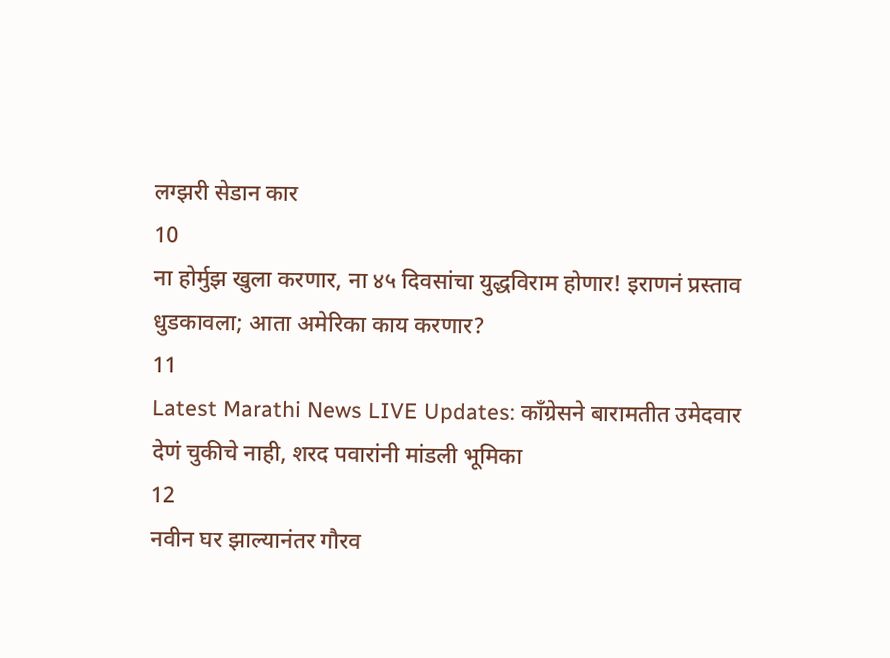लग्झरी सेडान कार
10
ना होर्मुझ खुला करणार, ना ४५ दिवसांचा युद्धविराम होणार! इराणनं प्रस्ताव धुडकावला; आता अमेरिका काय करणार?
11
Latest Marathi News LIVE Updates: काँग्रेसने बारामतीत उमेदवार देणं चुकीचे नाही, शरद पवारांनी मांडली भूमिका
12
नवीन घर झाल्यानंतर गौरव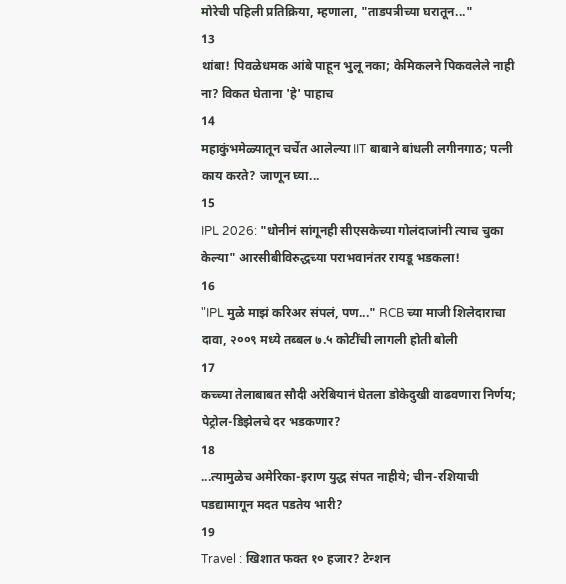मोरेची पहिली प्रतिक्रिया, म्हणाला, "ताडपत्रीच्या घरातून..."
13
थांबा! पिवळेधमक आंबे पाहून भुलू नका; केमिकलने पिकवलेले नाही ना? विकत घेताना 'हे' पाहाच
14
महाकुंभमेळ्यातून चर्चेत आलेल्या IIT बाबाने बांधली लगीनगाठ; पत्नी काय करते? जाणून घ्या...
15
IPL 2026: "धोनीनं सांगूनही सीएसकेच्या गोलंदाजांनी त्याच चुका केल्या" आरसीबीविरुद्धच्या पराभवानंतर रायडू भडकला!
16
"IPL मुळे माझं करिअर संपलं, पण..." RCB च्या माजी शिलेदाराचा दावा, २००९ मध्ये तब्बल ७.५ कोटींची लागली होती बोली
17
कच्च्या तेलाबाबत सौदी अरेबियानं घेतला डोकेदुखी वाढवणारा निर्णय; पेट्रोल-डिझेलचे दर भडकणार?
18
...त्यामुळेच अमेरिका-इराण युद्ध संपत नाहीये; चीन-रशियाची पडद्यामागून मदत पडतेय भारी?
19
Travel : खिशात फक्त १० हजार? टेन्शन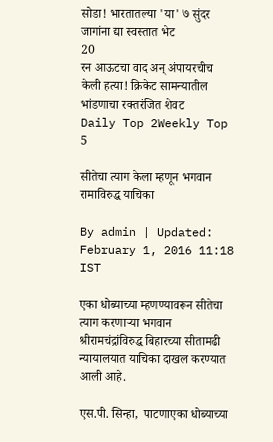सोडा! भारतातल्या 'या' ७ सुंदर जागांना द्या स्वस्तात भेट
20
रन आऊटचा वाद अन् अंपायरचीच केली हत्या! क्रिकेट सामन्यातील भांडणाचा रक्तरंजित शेवट
Daily Top 2Weekly Top 5

सीतेचा त्याग केला म्हणून भगवान रामाविरुद्ध याचिका

By admin | Updated: February 1, 2016 11:18 IST

एका धोब्याच्या म्हणण्यावरून सीतेचा त्याग करणाऱ्या भगवान श्रीरामचंद्रांविरुद्ध बिहारच्या सीतामढी न्यायालयात याचिका दाखल करण्यात आली आहे.

एस.पी. सिन्हा,  पाटणाएका धोब्याच्या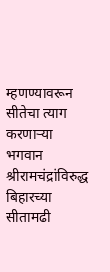म्हणण्यावरून सीतेचा त्याग करणाऱ्या भगवान श्रीरामचंद्रांविरुद्ध बिहारच्या सीतामढी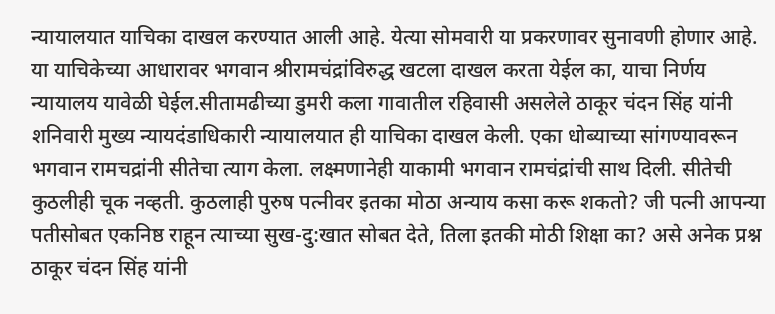न्यायालयात याचिका दाखल करण्यात आली आहे. येत्या सोमवारी या प्रकरणावर सुनावणी होणार आहे. या याचिकेच्या आधारावर भगवान श्रीरामचंद्रांविरुद्ध खटला दाखल करता येईल का, याचा निर्णय न्यायालय यावेळी घेईल.सीतामढीच्या डुमरी कला गावातील रहिवासी असलेले ठाकूर चंदन सिंह यांनी शनिवारी मुख्य न्यायदंडाधिकारी न्यायालयात ही याचिका दाखल केली. एका धोब्याच्या सांगण्यावरून भगवान रामचद्रांनी सीतेचा त्याग केला. लक्ष्मणानेही याकामी भगवान रामचंद्रांची साथ दिली. सीतेची कुठलीही चूक नव्हती. कुठलाही पुरुष पत्नीवर इतका मोठा अन्याय कसा करू शकतो? जी पत्नी आपन्या पतीसोबत एकनिष्ठ राहून त्याच्या सुख-दु:खात सोबत देते, तिला इतकी मोठी शिक्षा का? असे अनेक प्रश्न ठाकूर चंदन सिंह यांनी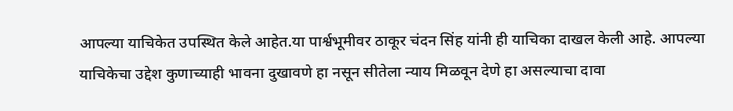आपल्या याचिकेत उपस्थित केले आहेत.या पार्श्वभूमीवर ठाकूर चंदन सिंह यांनी ही याचिका दाखल केली आहे. आपल्या याचिकेचा उद्देश कुणाच्याही भावना दुखावणे हा नसून सीतेला न्याय मिळवून देणे हा असल्याचा दावा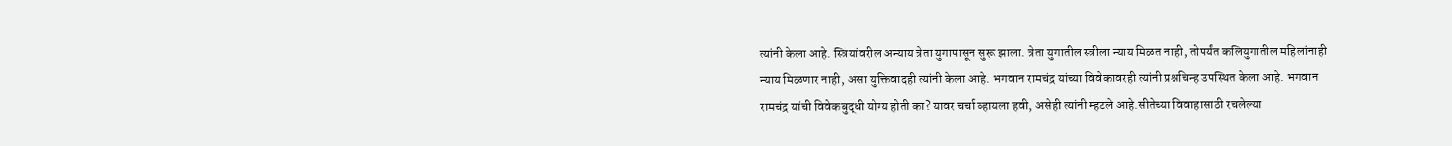त्यांनी केला आहे. स्त्रियांवरील अन्याय त्रेता युगापासून सुरू झाला. त्रेता युगातील स्त्रीला न्याय मिळत नाही, तोपर्यंत कलियुगातील महिलांनाही न्याय मिळणार नाही, असा युक्तिवादही त्यांनी केला आहे. भगवान रामचंद्र यांच्या विवेकावरही त्यांनी प्रश्नचिन्ह उपस्थित केला आहे. भगवान रामचंद्र यांची विवेकबुद्धी योग्य होती का? यावर चर्चा व्हायला हवी, असेही त्यांनी म्हटले आहे.सीतेच्या विवाहासाठी रचलेल्या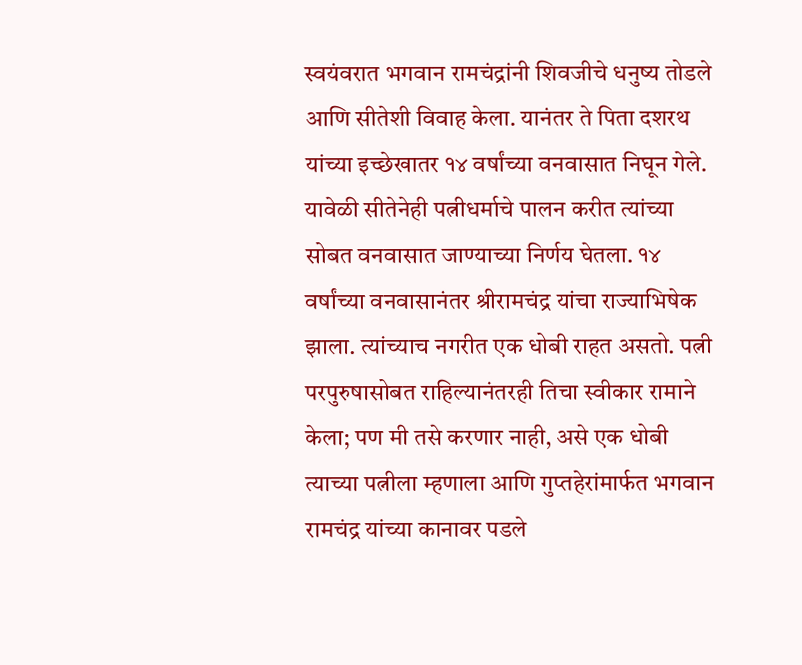स्वयंवरात भगवान रामचंद्रांनी शिवजीचे धनुष्य तोडले आणि सीतेशी विवाह केला. यानंतर ते पिता दशरथ यांच्या इच्छेखातर १४ वर्षांच्या वनवासात निघून गेले. यावेळी सीतेनेही पत्नीधर्माचे पालन करीत त्यांच्या सोबत वनवासात जाण्याच्या निर्णय घेतला. १४ वर्षांच्या वनवासानंतर श्रीरामचंद्र यांचा राज्याभिषेक झाला. त्यांच्याच नगरीत एक धोबी राहत असतो. पत्नी परपुरुषासोबत राहिल्यानंतरही तिचा स्वीकार रामाने केला; पण मी तसे करणार नाही, असे एक धोबी त्याच्या पत्नीला म्हणाला आणि गुप्तहेरांमार्फत भगवान रामचंद्र यांच्या कानावर पडले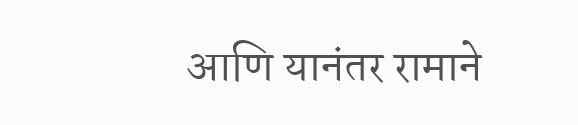आणि यानंतर रामाने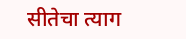सीतेचा त्याग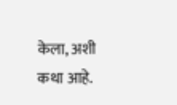केला, अशी कथा आहे.